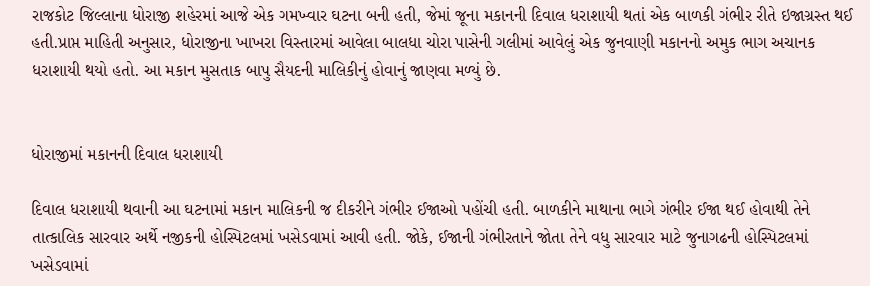રાજકોટ જિલ્લાના ધોરાજી શહેરમાં આજે એક ગમખ્વાર ઘટના બની હતી, જેમાં જૂના મકાનની દિવાલ ધરાશાયી થતાં એક બાળકી ગંભીર રીતે ઇજાગ્રસ્ત થઈ હતી.પ્રાપ્ત માહિતી અનુસાર, ધોરાજીના ખાખરા વિસ્તારમાં આવેલા બાલધા ચોરા પાસેની ગલીમાં આવેલું એક જુનવાણી મકાનનો અમુક ભાગ અચાનક ધરાશાયી થયો હતો. આ મકાન મુસતાક બાપુ સૈયદની માલિકીનું હોવાનું જાણવા મળ્યું છે.


ધોરાજીમાં મકાનની દિવાલ ધરાશાયી

દિવાલ ધરાશાયી થવાની આ ઘટનામાં મકાન માલિકની જ દીકરીને ગંભીર ઈજાઓ પહોંચી હતી. બાળકીને માથાના ભાગે ગંભીર ઈજા થઈ હોવાથી તેને તાત્કાલિક સારવાર અર્થે નજીકની હોસ્પિટલમાં ખસેડવામાં આવી હતી. જોકે, ઈજાની ગંભીરતાને જોતા તેને વધુ સારવાર માટે જુનાગઢની હોસ્પિટલમાં ખસેડવામાં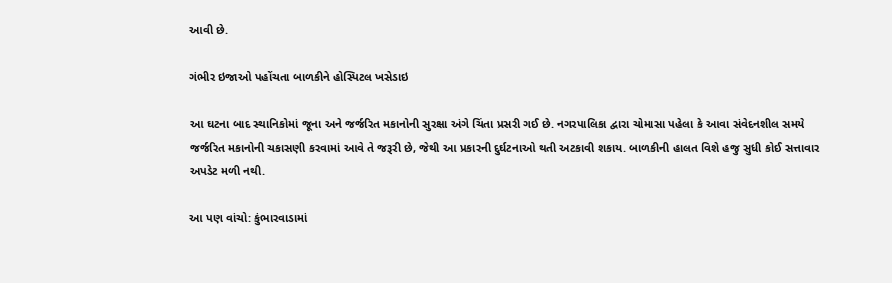આવી છે.

ગંભીર ઇજાઓ પહોંચતા બાળકીને હોસ્પિટલ ખસેડાઇ

આ ઘટના બાદ સ્થાનિકોમાં જૂના અને જર્જરિત મકાનોની સુરક્ષા અંગે ચિંતા પ્રસરી ગઈ છે. નગરપાલિકા દ્વારા ચોમાસા પહેલા કે આવા સંવેદનશીલ સમયે જર્જરિત મકાનોની ચકાસણી કરવામાં આવે તે જરૂરી છે, જેથી આ પ્રકારની દુર્ઘટનાઓ થતી અટકાવી શકાય. બાળકીની હાલત વિશે હજુ સુધી કોઈ સત્તાવાર અપડેટ મળી નથી.

આ પણ વાંચો: કુંભારવાડામાં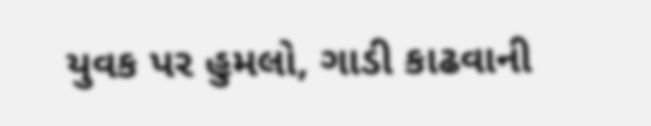યુવક પર હુમલો, ગાડી કાઢવાની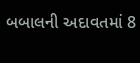બબાલની અદાવતમાં 8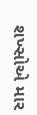શખ્સોએ માર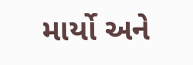માર્યો અને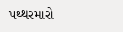પથ્થરમારો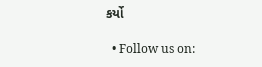કર્યો

  • Follow us on: